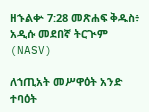ዘኁልቍ 7:28 መጽሐፍ ቅዱስ፥ አዲሱ መደበኛ ትርጒም (NASV)

ለኀጢአት መሥዋዕት አንድ ተባዕት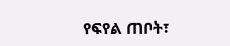የፍየል ጠቦት፣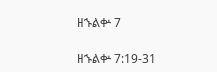ዘኁልቍ 7

ዘኁልቍ 7:19-31